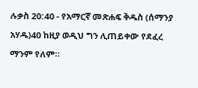ሉቃስ 20:40 - የአማርኛ መጽሐፍ ቅዱስ (ሰማንያ አሃዱ)40 ከዚያ ወዲህ ግን ሊጠይቀው የደፈረ ማንም የለም።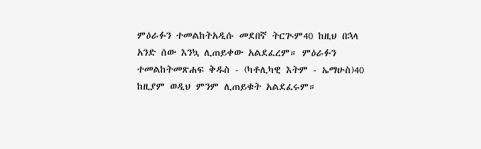ምዕራፉን ተመልከትአዲሱ መደበኛ ትርጒም40 ከዚህ በኋላ አንድ ሰው እንኳ ሊጠይቀው አልደፈረም። ምዕራፉን ተመልከትመጽሐፍ ቅዱስ - (ካቶሊካዊ እትም - ኤማሁስ)40 ከዚያም ወዲህ ምንም ሊጠይቁት አልደፈሩም።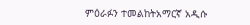ምዕራፉን ተመልከትአማርኛ አዲሱ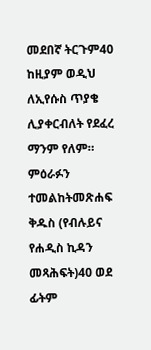መደበኛ ትርጉም40 ከዚያም ወዲህ ለኢየሱስ ጥያቄ ሊያቀርብለት የደፈረ ማንም የለም። ምዕራፉን ተመልከትመጽሐፍ ቅዱስ (የብሉይና የሐዲስ ኪዳን መጻሕፍት)40 ወደ ፊትም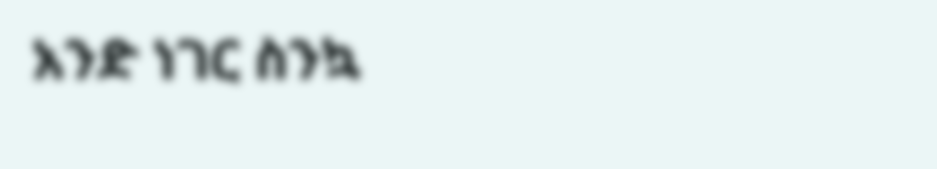አንድ ነገር ስንኳ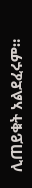ሊጠይቁት አልደፈሩም።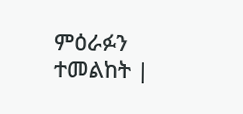ምዕራፉን ተመልከት |